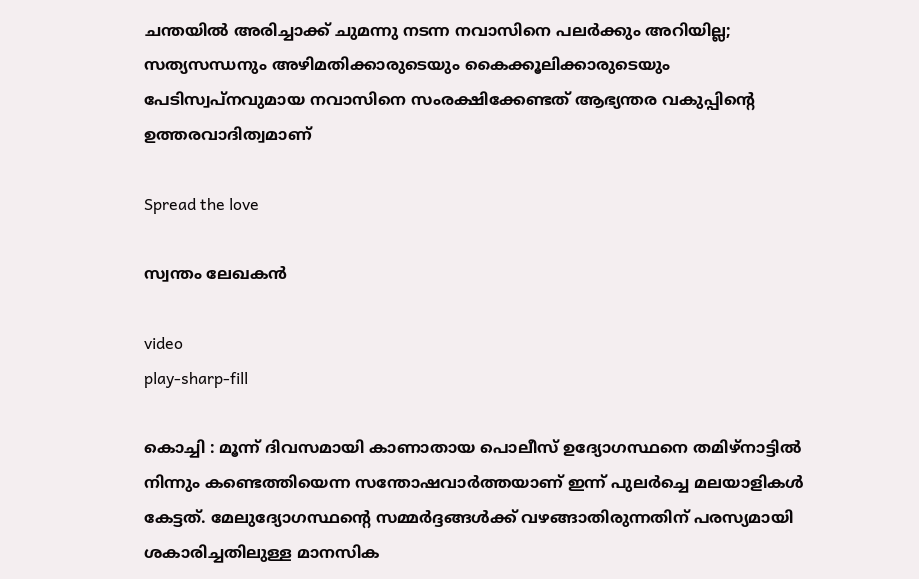ചന്തയിൽ അരിച്ചാക്ക് ചുമന്നു നടന്ന നവാസിനെ പലർക്കും അറിയില്ല; സത്യസന്ധനും അഴിമതിക്കാരുടെയും കൈക്കൂലിക്കാരുടെയും പേടിസ്വപ്‌നവുമായ നവാസിനെ സംരക്ഷിക്കേണ്ടത് ആഭ്യന്തര വകുപ്പിന്റെ ഉത്തരവാദിത്വമാണ്

Spread the love

സ്വന്തം ലേഖകൻ

video
play-sharp-fill

കൊച്ചി : മൂന്ന് ദിവസമായി കാണാതായ പൊലീസ് ഉദ്യോഗസ്ഥനെ തമിഴ്‌നാട്ടിൽ നിന്നും കണ്ടെത്തിയെന്ന സന്തോഷവാർത്തയാണ് ഇന്ന് പുലർച്ചെ മലയാളികൾ കേട്ടത്. മേലുദ്യോഗസ്ഥന്റെ സമ്മർദ്ദങ്ങൾക്ക് വഴങ്ങാതിരുന്നതിന് പരസ്യമായി ശകാരിച്ചതിലുള്ള മാനസിക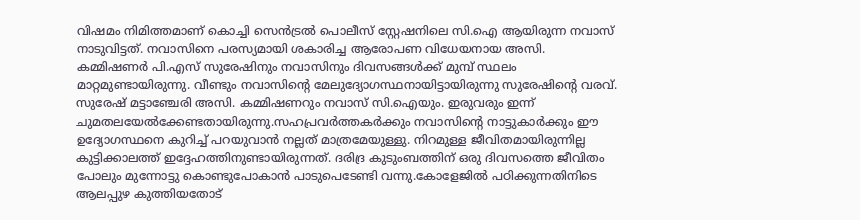വിഷമം നിമിത്തമാണ് കൊച്ചി സെൻട്രൽ പൊലീസ് സ്റ്റേഷനിലെ സി.ഐ ആയിരുന്ന നവാസ് നാടുവിട്ടത്. നവാസിനെ പരസ്യമായി ശകാരിച്ച ആരോപണ വിധേയനായ അസി. കമ്മിഷണർ പി.എസ് സുരേഷിനും നവാസിനും ദിവസങ്ങൾക്ക് മുമ്പ് സ്ഥലം മാറ്റമുണ്ടായിരുന്നു. വീണ്ടും നവാസിന്റെ മേലുദ്യോഗസ്ഥനായിട്ടായിരുന്നു സുരേഷിന്റെ വരവ്. സുരേഷ് മട്ടാഞ്ചേരി അസി. കമ്മിഷണറും നവാസ് സി.ഐയും. ഇരുവരും ഇന്ന് ചുമതലയേൽക്കേണ്ടതായിരുന്നു.സഹപ്രവർത്തകർക്കും നവാസിന്റെ നാട്ടുകാർക്കും ഈ ഉദ്യോഗസ്ഥനെ കുറിച്ച് പറയുവാൻ നല്ലത് മാത്രമേയുള്ളു. നിറമുള്ള ജീവിതമായിരുന്നില്ല കുട്ടിക്കാലത്ത് ഇദ്ദേഹത്തിനുണ്ടായിരുന്നത്. ദരിദ്ര കുടുംബത്തിന് ഒരു ദിവസത്തെ ജീവിതം പോലും മുന്നോട്ടു കൊണ്ടുപോകാൻ പാടുപെടേണ്ടി വന്നു.കോളേജിൽ പഠിക്കുന്നതിനിടെ ആലപ്പുഴ കുത്തിയതോട്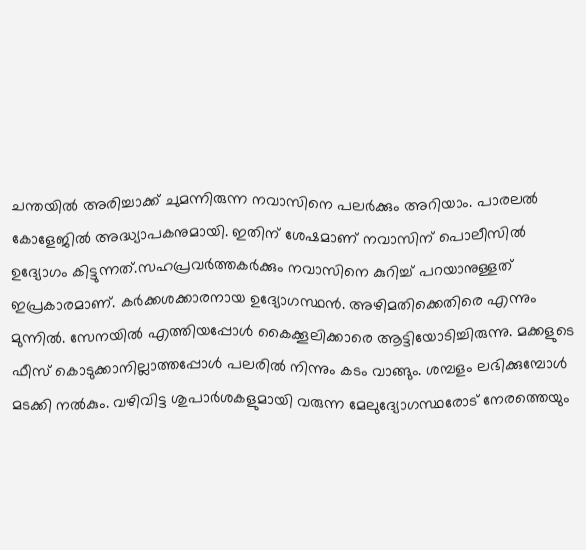ചന്തയിൽ അരിച്ചാക്ക് ചുമന്നിരുന്ന നവാസിനെ പലർക്കും അറിയാം. പാരലൽ കോളേജിൽ അദ്ധ്യാപകനുമായി. ഇതിന് ശേഷമാണ് നവാസിന് പൊലീസിൽ ഉദ്യോഗം കിട്ടുന്നത്.സഹപ്രവർത്തകർക്കും നവാസിനെ കുറിച്ച് പറയാനുള്ളത് ഇപ്രകാരമാണ്. കർക്കശക്കാരനായ ഉദ്യോഗസ്ഥൻ. അഴിമതിക്കെതിരെ എന്നും മുന്നിൽ. സേനയിൽ എത്തിയപ്പോൾ കൈക്കൂലിക്കാരെ ആട്ടിയോടിച്ചിരുന്നു. മക്കളുടെ ഫീസ് കൊടുക്കാനില്ലാത്തപ്പോൾ പലരിൽ നിന്നും കടം വാങ്ങും. ശമ്പളം ലഭിക്കുമ്പോൾ മടക്കി നൽകും. വഴിവിട്ട ശുപാർശകളുമായി വരുന്ന മേലുദ്യോഗസ്ഥരോട് നേരത്തെയും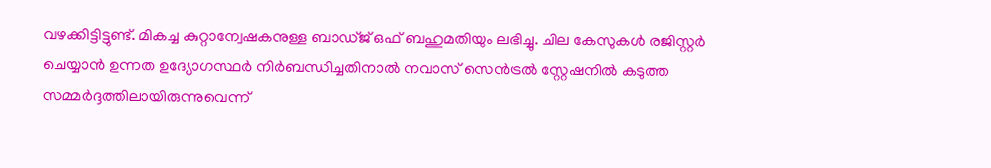വഴക്കിട്ടിട്ടുണ്ട്. മികച്ച കുറ്റാന്വേഷകനുള്ള ബാഡ്ജ് ഒഫ് ബഹുമതിയും ലഭിച്ചു. ചില കേസുകൾ രജിസ്റ്റർ ചെയ്യാൻ ഉന്നത ഉദ്യോഗസ്ഥർ നിർബന്ധിച്ചതിനാൽ നവാസ് സെൻട്രൽ സ്റ്റേഷനിൽ കടുത്ത സമ്മർദ്ദത്തിലായിരുന്നുവെന്ന്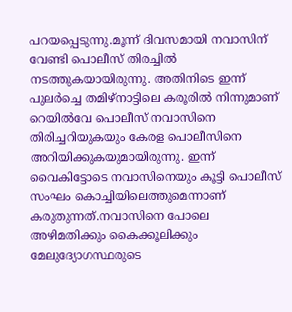പറയപ്പെടുന്നു.മൂന്ന് ദിവസമായി നവാസിന് വേണ്ടി പൊലീസ് തിരച്ചിൽ നടത്തുകയായിരുന്നു. അതിനിടെ ഇന്ന് പുലർച്ചെ തമിഴ്‌നാട്ടിലെ കരൂരിൽ നിന്നുമാണ് റെയിൽവേ പൊലീസ് നവാസിനെ തിരിച്ചറിയുകയും കേരള പൊലീസിനെ അറിയിക്കുകയുമായിരുന്നു. ഇന്ന് വൈകിട്ടോടെ നവാസിനെയും കൂട്ടി പൊലീസ് സംഘം കൊച്ചിയിലെത്തുമെന്നാണ് കരുതുന്നത്.നവാസിനെ പോലെ അഴിമതിക്കും കൈക്കൂലിക്കും മേലുദ്യോഗസ്ഥരുടെ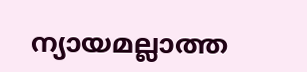ന്യായമല്ലാത്ത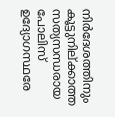നിർദേശത്തിനും കൂട്ടുനില്ക്കാത്ത സത്യസന്ധരായ പോലിസ് ഉദ്യോഗസ്ഥരേ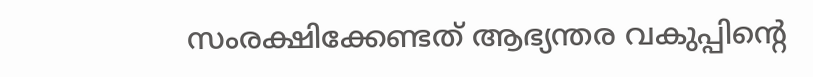സംരക്ഷിക്കേണ്ടത് ആഭ്യന്തര വകുപ്പിന്റെ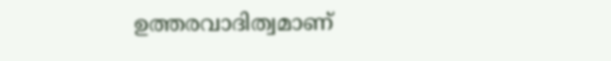ഉത്തരവാദിത്വമാണ്‌